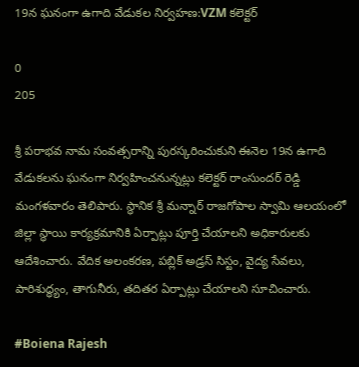19న ఘనంగా ఉగాది వేడుకల నిర్వహణ:VZM కలెక్టర్

0
205

శ్రీ పరాభవ నామ సంవత్సరాన్ని పురస్కరించుకుని ఈనెల 19న ఉగాది వేడుకలను ఘనంగా నిర్వహించనున్నట్లు కలెక్టర్ రాంసుందర్ రెడ్డి మంగళవారం తెలిపారు. స్థానిక శ్రీ మన్నార్ రాజగోపాల స్వామి ఆలయంలో జిల్లా స్థాయి కార్యక్రమానికి ఏర్పాట్లు పూర్తి చేయాలని అధికారులకు ఆదేశించారు. వేదిక అలంకరణ, పబ్లిక్ అడ్రస్ సిస్టం, వైద్య సేవలు, పారిశుద్ధ్యం, తాగునీరు, తదితర ఏర్పాట్లు చేయాలని సూచించారు.

#Boiena Rajesh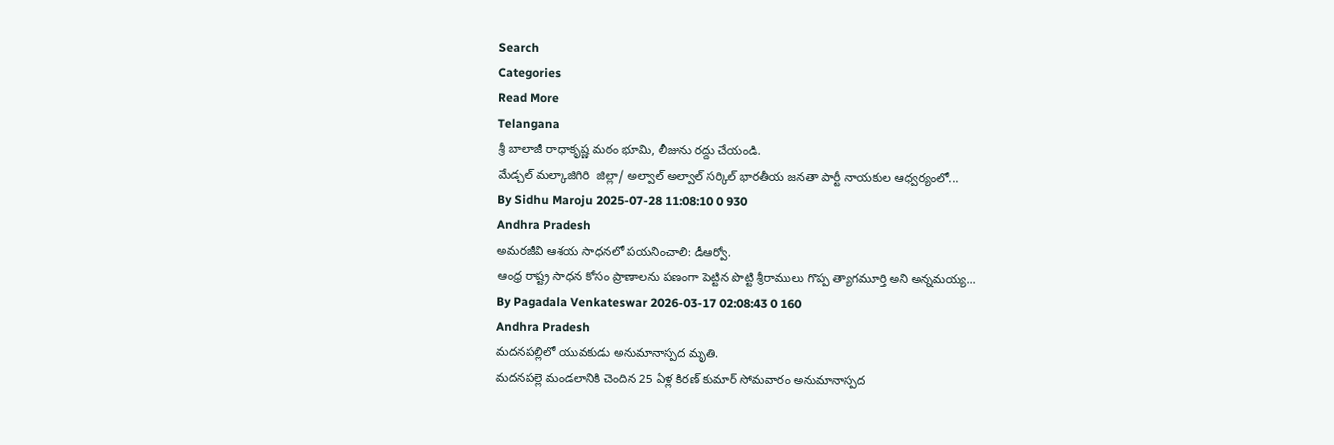Search
Categories
Read More
Telangana
శ్రీ బాలాజీ రాధాకృష్ణ మఠం భూమి, లీజును రద్దు చేయండి.
మేడ్చల్ మల్కాజిగిరి  జిల్లా/ అల్వాల్ అల్వాల్ సర్కిల్ భారతీయ జనతా పార్టీ నాయకుల ఆధ్వర్యంలో...
By Sidhu Maroju 2025-07-28 11:08:10 0 930
Andhra Pradesh
అమరజీవి ఆశయ సాధనలో పయనించాలి: డీఆర్వో.
ఆంధ్ర రాష్ట్ర సాధన కోసం ప్రాణాలను పణంగా పెట్టిన పొట్టి శ్రీరాములు గొప్ప త్యాగమూర్తి అని అన్నమయ్య...
By Pagadala Venkateswar 2026-03-17 02:08:43 0 160
Andhra Pradesh
మదనపల్లిలో యువకుడు అనుమానాస్పద మృతి.
మదనపల్లె మండలానికి చెందిన 25 ఏళ్ల కిరణ్ కుమార్ సోమవారం అనుమానాస్పద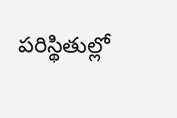పరిస్థితుల్లో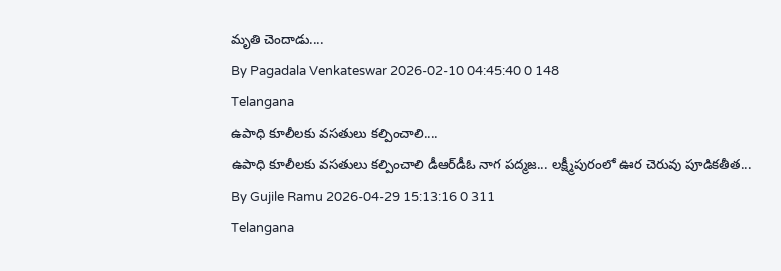మృతి చెందాడు....
By Pagadala Venkateswar 2026-02-10 04:45:40 0 148
Telangana
ఉపాధి కూలీలకు వసతులు కల్పించాలి....
ఉపాధి కూలీలకు వసతులు కల్పించాలి డీఆర్‌డీఓ నాగ పద్మజ... లక్ష్మీపురంలో ఊర చెరువు పూడికతీత...
By Gujile Ramu 2026-04-29 15:13:16 0 311
Telangana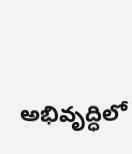అభివృద్ధిలో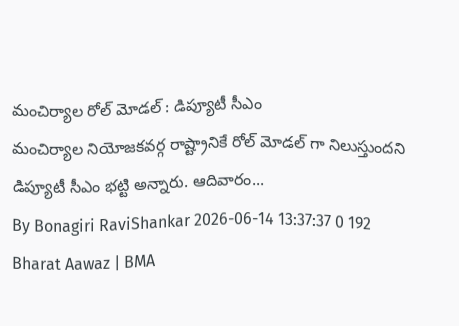మంచిర్యాల రోల్ మోడల్ : డిప్యూటీ సీఎం
మంచిర్యాల నియోజకవర్గ రాష్ట్రానికే రోల్ మోడల్ గా నిలుస్తుందని డిప్యూటీ సీఎం భట్టి అన్నారు. ఆదివారం...
By Bonagiri RaviShankar 2026-06-14 13:37:37 0 192
Bharat Aawaz | BMA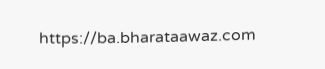https://ba.bharataawaz.com